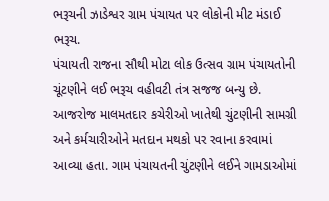ભરૂચની ઝાડેશ્વર ગ્રામ પંચાયત પર લોકોની મીટ મંડાઈ
ભરૂચ.
પંચાયતી રાજના સૌથી મોટા લોક ઉત્સવ ગ્રામ પંચાયતોની ચૂંટણીને લઈ ભરૂચ વહીવટી તંત્ર સજજ બન્યુ છે. આજરોજ માલમતદાર કચેરીઓ ખાતેથી ચુંટણીની સામગ્રી અને કર્મચારીઓને મતદાન મથકો પર રવાના કરવામાં આવ્યા હતા. ગામ પંચાયતની ચુંટણીને લઈને ગામડાઓમાં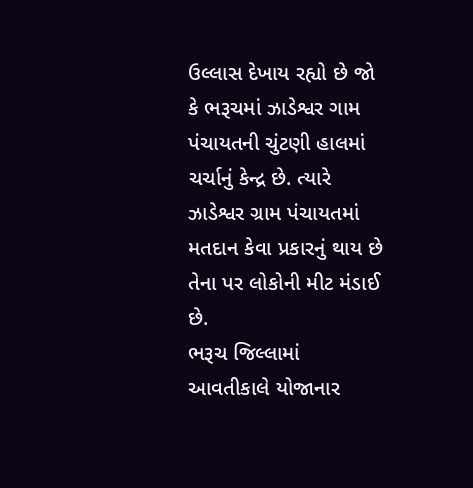ઉલ્લાસ દેખાય રહ્યો છે જો કે ભરૂચમાં ઝાડેશ્વર ગામ પંચાયતની ચુંટણી હાલમાં ચર્ચાનું કેન્દ્ર છે. ત્યારે ઝાડેશ્વર ગ્રામ પંચાયતમાં મતદાન કેવા પ્રકારનું થાય છે તેના પર લોકોની મીટ મંડાઈ છે.
ભરૂચ જિલ્લામાં આવતીકાલે યોજાનાર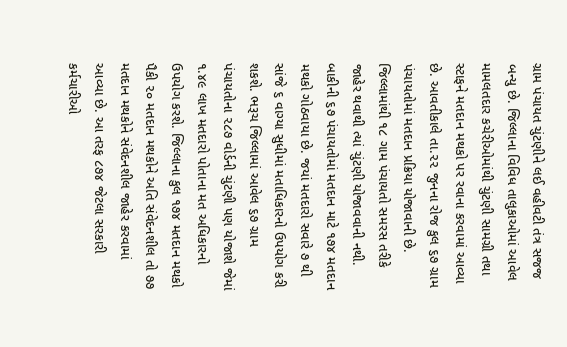ગ્રામ પંચાયત ચુંટણીને લઈ વહીવટી તંત્ર સજજ બન્યુ છે. જિલ્લાના વિવિધ તાલુકાઓમાં આવેલ મામલતદાર કચેરીઓમાંથી ચુંટણી સામગ્રી તથા સ્ટાફને મતદાન મથકો પર રવાના કરવામાં આવ્યા છે. આવતીકાલે તા.૨૨ જુનના રોજ કુલ ૬૭ ગ્રામ પંચાયતોમાં મતદાન પ્રક્રિયા યોજાવાની છે. જિલ્લામાંથી ૧૮ ગામ પંચાયતો સમરસ તરીકે જાહેર થવાથી ત્યાં ચુંટણી યોજાવવાની નથી. બાકીની ૬૭ પંચાયતોમાં મતદાન માટે ૧૭૪ મતદાન મથકો ગોઠવાયા છે. જયાં મતદારો સવારે ૭ થી સાંજે ૬ વાગ્યા સુધીમાં મતાધિકારનો ઉપયોગ કરી શકશે. ભરૂચ જિલ્લામાં આવેલ ૬૭ ગ્રામ પંચાયતોના ૨૮૭ વોર્ડની ચુંટણી પણ યોજાશે જેમાં ૧.૪૯ લાખ મતદારો પોતાના મત અધિકારનો ઉપયોગ કરશે. જિલ્લાના કુલ ૧૭૪ મતદાન મથકો પૈકી ૨૦ મતદાન મથકોને અતિ સંવેદનશીલ તો ૭૭ મતદાન મથકોને સંવેદનશીલ જાહેર કરવામાં આવ્યા છે. આ તરફ ૮૭૪ જેટલા સરકારી કર્મચારીઓ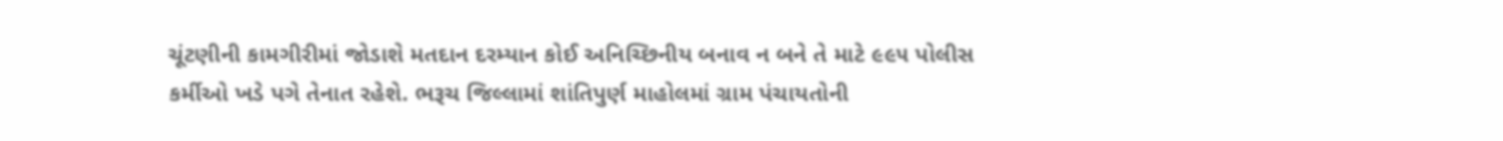ચૂંટણીની કામગીરીમાં જોડાશે મતદાન દરમ્યાન કોઈ અનિચ્છિનીય બનાવ ન બને તે માટે ૯૯૫ પોલીસ કર્મીઓ ખડે પગે તેનાત રહેશે. ભરૂચ જિલ્લામાં શાંતિપુર્ણ માહોલમાં ગ્રામ પંચાયતોની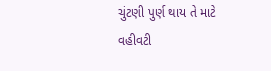ચુંટણી પુર્ણ થાય તે માટે વહીવટી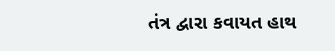તંત્ર દ્વારા કવાયત હાથ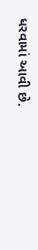ધરવામાં આવી છે.